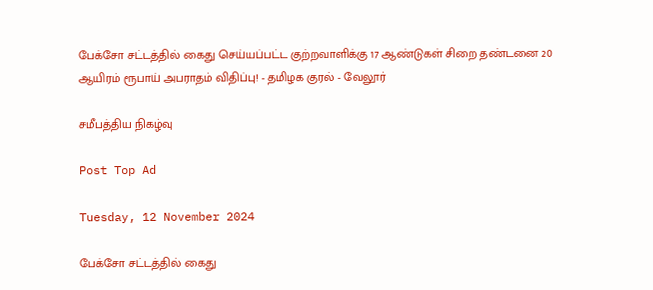பேக்சோ சட்டத்தில் கைது செய்யப்பட்ட குற்றவாளிக்கு 17 ஆண்டுகள் சிறை தண்டனை 20 ஆயிரம் ரூபாய் அபராதம் விதிப்பு! - தமிழக குரல் - வேலூர்

சமீபத்திய நிகழ்வு

Post Top Ad

Tuesday, 12 November 2024

பேக்சோ சட்டத்தில் கைது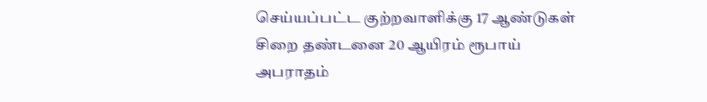செய்யப்பட்ட குற்றவாளிக்கு 17 ஆண்டுகள் சிறை தண்டனை 20 ஆயிரம் ரூபாய் அபராதம்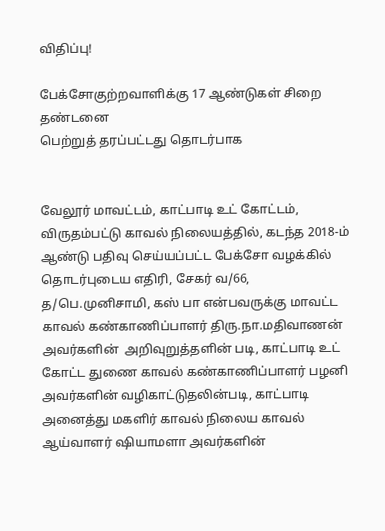விதிப்பு!

பேக்சோகுற்றவாளிக்கு 17 ஆண்டுகள் சிறை தண்டனை
பெற்றுத் தரப்பட்டது தொடர்பாக


வேலூர் மாவட்டம், காட்பாடி உட் கோட்டம், விருதம்பட்டு காவல் நிலையத்தில், கடந்த 2018-ம் ஆண்டு பதிவு செய்யப்பட்ட பேக்சோ வழக்கில் தொடர்புடைய எதிரி, சேகர் வ/66, த/பெ.முனிசாமி, கஸ் பா என்பவருக்கு மாவட்ட காவல் கண்காணிப்பாளர் திரு.நா.மதிவாணன் அவர்களின்  அறிவுறுத்தளின் படி, காட்பாடி உட் கோட்ட துணை காவல் கண்காணிப்பாளர் பழனி அவர்களின் வழிகாட்டுதலின்படி, காட்பாடி அனைத்து மகளிர் காவல் நிலைய காவல் ஆய்வாளர் ஷியாமளா அவர்களின்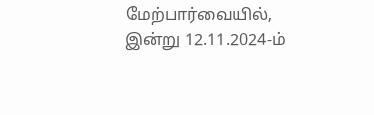மேற்பார்வையில், இன்று 12.11.2024-ம்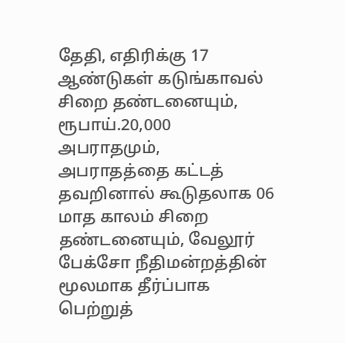தேதி, எதிரிக்கு 17 ஆண்டுகள் கடுங்காவல் சிறை தண்டனையும், ரூபாய்.20,000 அபராதமும், அபராதத்தை கட்டத் தவறினால் கூடுதலாக 06 மாத காலம் சிறை தண்டனையும், வேலூர் பேக்சோ நீதிமன்றத்தின் மூலமாக தீர்ப்பாக பெற்றுத்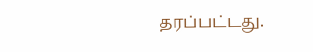தரப்பட்டது.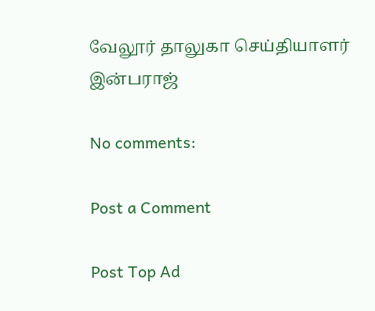வேலூர் தாலுகா செய்தியாளர் இன்பராஜ்

No comments:

Post a Comment

Post Top Ad